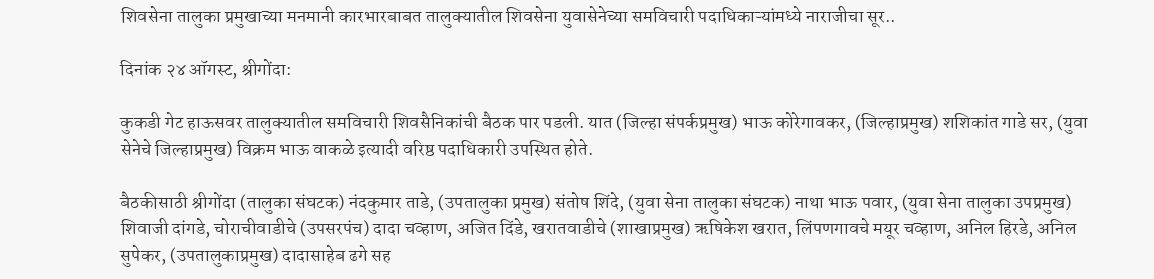शिवसेना तालुका प्रमुखाच्या मनमानी कारभारबाबत तालुक्यातील शिवसेना युवासेनेच्या समविचारी पदाधिकाऱ्यांमध्ये नाराजीचा सूर..

दिनांक २४ ऑगस्ट, श्रीगोंदा:

कुकडी गेट हाऊसवर तालुक्यातील समविचारी शिवसैनिकांची बैठक पार पडली. यात (जिल्हा संपर्कप्रमुख) भाऊ कोरेगावकर, (जिल्हाप्रमुख) शशिकांत गाडे सर, (युवा सेनेचे जिल्हाप्रमुख) विक्रम भाऊ वाकळे इत्यादी वरिष्ठ पदाधिकारी उपस्थित होते.

बैठकीसाठी श्रीगोंदा (तालुका संघटक) नंदकुमार ताडे, (उपतालुका प्रमुख) संतोष शिंदे, (युवा सेना तालुका संघटक) नाथा भाऊ पवार, (युवा सेना तालुका उपप्रमुख) शिवाजी दांगडे, चोराचीवाडीचे (उपसरपंच) दादा चव्हाण, अजित दिंडे, खरातवाडीचे (शाखाप्रमुख) ऋषिकेश खरात, लिंपणगावचे मयूर चव्हाण, अनिल हिरडे, अनिल सुपेकर, (उपतालुकाप्रमुख) दादासाहेब ढगे सह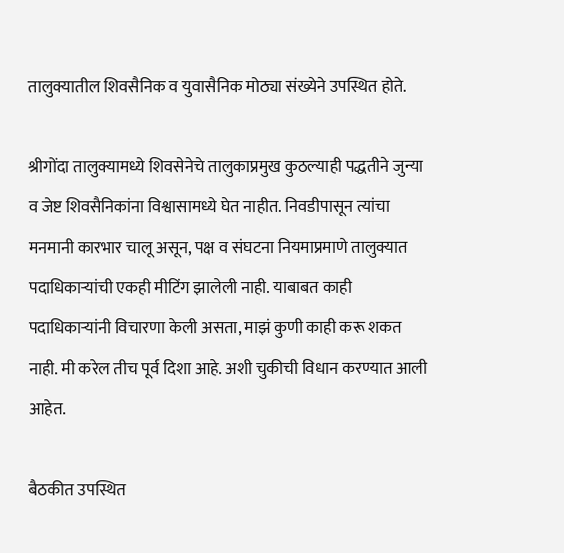तालुक्यातील शिवसैनिक व युवासैनिक मोठ्या संख्येने उपस्थित होते.

श्रीगोंदा तालुक्यामध्ये शिवसेनेचे तालुकाप्रमुख कुठल्याही पद्धतीने जुन्या व जेष्ट शिवसैनिकांना विश्वासामध्ये घेत नाहीत. निवडीपासून त्यांचा मनमानी कारभार चालू असून, पक्ष व संघटना नियमाप्रमाणे तालुक्यात पदाधिकाऱ्यांची एकही मीटिंग झालेली नाही. याबाबत काही पदाधिकाऱ्यांनी विचारणा केली असता, माझं कुणी काही करू शकत नाही. मी करेल तीच पूर्व दिशा आहे. अशी चुकीची विधान करण्यात आली आहेत.

बैठकीत उपस्थित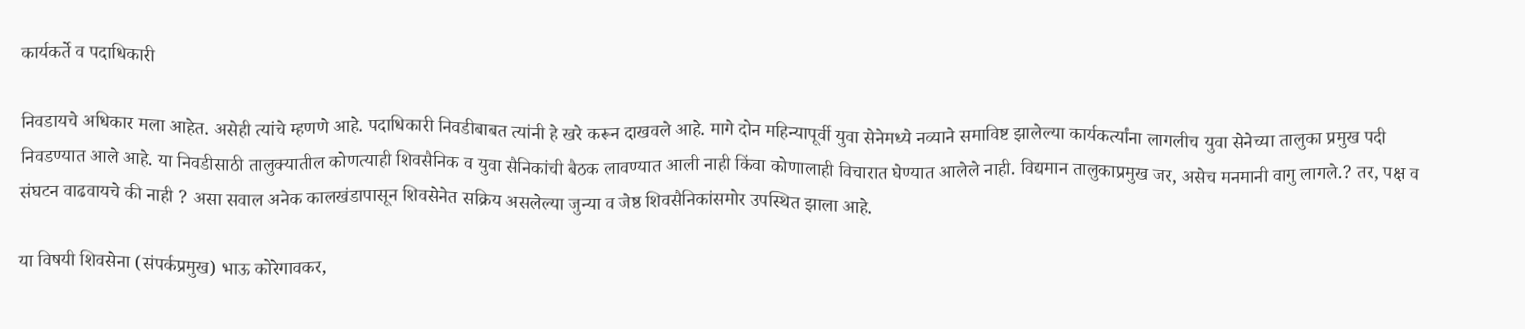कार्यकर्ते व पदाधिकारी

निवडायचे अधिकार मला आहेत. असेही त्यांचे म्हणणे आहे. पदाधिकारी निवडीबाबत त्यांनी हे खरे करून दाखवले आहे. मागे दोन महिन्यापूर्वी युवा सेनेमध्ये नव्याने समाविष्ट झालेल्या कार्यकर्त्यांना लागलीच युवा सेनेच्या तालुका प्रमुख पदी निवडण्यात आले आहे. या निवडीसाठी तालुक्यातील कोणत्याही शिवसैनिक व युवा सैनिकांची बैठक लावण्यात आली नाही किंवा कोणालाही विचारात घेण्यात आलेले नाही. विद्यमान तालुकाप्रमुख जर, असेच मनमानी वागु लागले.? तर, पक्ष व संघटन वाढवायचे की नाही ? असा सवाल अनेक कालखंडापासून शिवसेनेत सक्रिय असलेल्या जुन्या व जेष्ठ शिवसैनिकांसमोर उपस्थित झाला आहे.

या विषयी शिवसेना (संपर्कप्रमुख) भाऊ कोरेगावकर,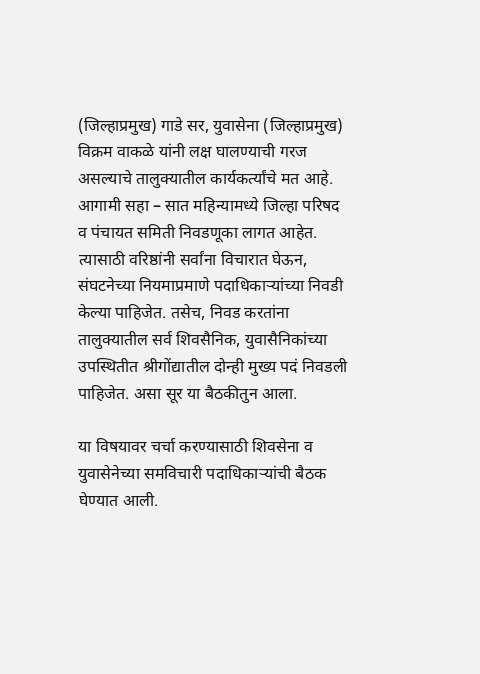(जिल्हाप्रमुख) गाडे सर, युवासेना (जिल्हाप्रमुख) विक्रम वाकळे यांनी लक्ष घालण्याची गरज असल्याचे तालुक्यातील कार्यकर्त्यांचे मत आहे. आगामी सहा – सात महिन्यामध्ये जिल्हा परिषद व पंचायत समिती निवडणूका लागत आहेत. त्यासाठी वरिष्ठांनी सर्वांना विचारात घेऊन, संघटनेच्या नियमाप्रमाणे पदाधिकाऱ्यांच्या निवडी केल्या पाहिजेत. तसेच, निवड करतांना तालुक्यातील सर्व शिवसैनिक, युवासैनिकांच्या उपस्थितीत श्रीगोंद्यातील दोन्ही मुख्य पदं निवडली पाहिजेत. असा सूर या बैठकीतुन आला.

या विषयावर चर्चा करण्यासाठी शिवसेना व युवासेनेच्या समविचारी पदाधिकाऱ्यांची बैठक घेण्यात आली.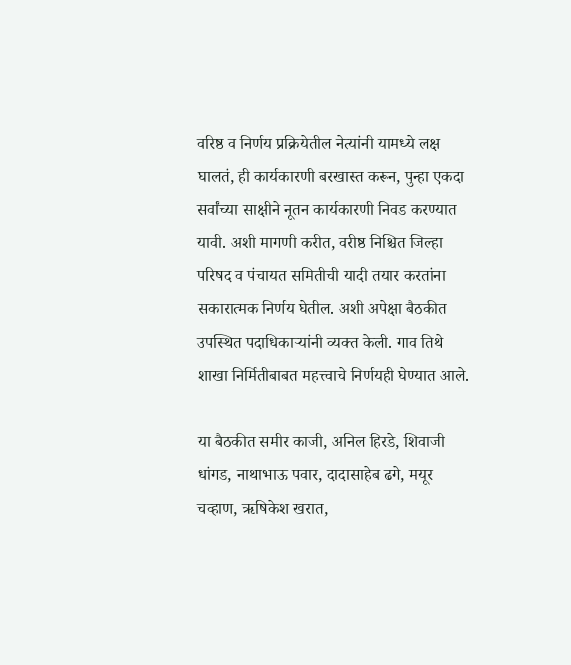वरिष्ठ व निर्णय प्रक्रियेतील नेत्यांनी यामध्ये लक्ष घालतं, ही कार्यकारणी बरखास्त करून, पुन्हा एकदा सर्वांच्या साक्षीने नूतन कार्यकारणी निवड करण्यात यावी. अशी मागणी करीत, वरीष्ठ निश्चित जिल्हा परिषद व पंचायत समितीची यादी तयार करतांना सकारात्मक निर्णय घेतील. अशी अपेक्षा बैठकीत उपस्थित पदाधिकाऱ्यांनी व्यक्त केली. गाव तिथे शाखा निर्मितीबाबत महत्त्वाचे निर्णयही घेण्यात आले.

या बैठकीत समीर काजी, अनिल हिरडे, शिवाजी धांगड, नाथाभाऊ पवार, दादासाहेब ढगे, मयूर चव्हाण, ऋषिकेश खरात,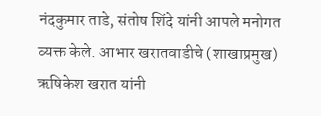नंदकुमार ताडे, संतोष शिंदे यांनी आपले मनोगत व्यक्त केले. आभार खरातवाडीचे (शाखाप्रमुख) ऋषिकेश खरात यांनी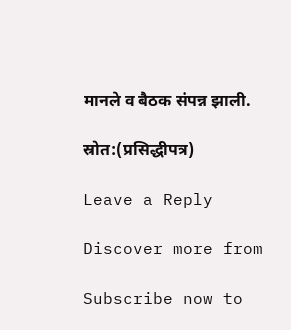मानले व बैठक संपन्न झाली.

स्रोत:(प्रसिद्धीपत्र)

Leave a Reply

Discover more from

Subscribe now to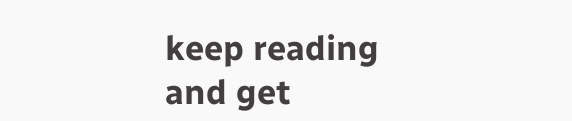keep reading and get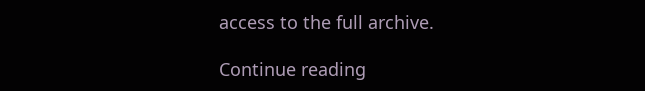access to the full archive.

Continue reading